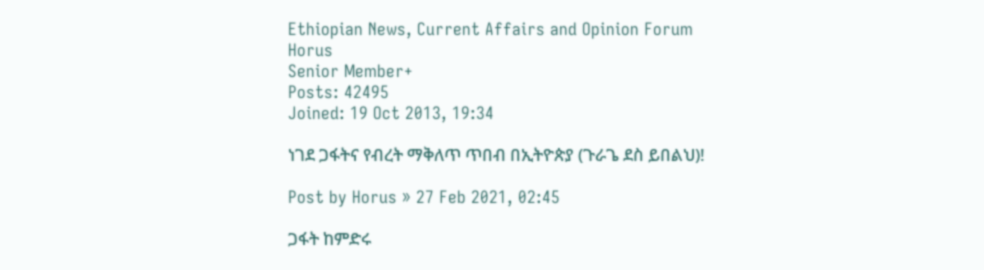Ethiopian News, Current Affairs and Opinion Forum
Horus
Senior Member+
Posts: 42495
Joined: 19 Oct 2013, 19:34

ነገደ ጋፋትና የብረት ማቅለጥ ጥበብ በኢትዮጵያ (ጉራጌ ደስ ይበልህ)!

Post by Horus » 27 Feb 2021, 02:45

ጋፋት ከምድሩ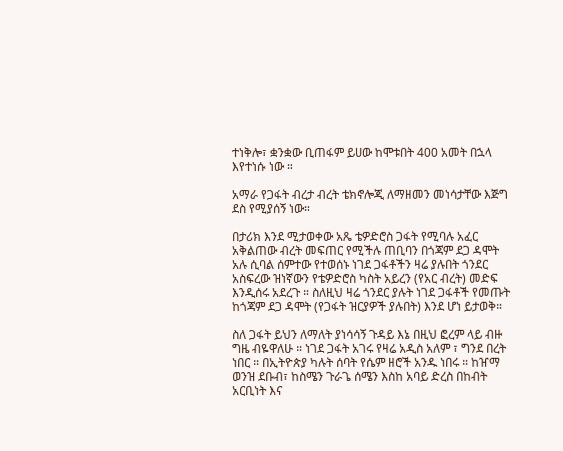ተነቅሎ፣ ቋንቋው ቢጠፋም ይሀው ከሞቱበት 400 አመት በኋላ እየተነሱ ነው ።

አማራ የጋፋት ብረታ ብረት ቴክኖሎጂ ለማዘመን መነሳታቸው እጅግ ደስ የሚያሰኝ ነው።

በታሪክ እንደ ሚታወቀው አጼ ቴዎድሮስ ጋፋት የሚባሉ አፈር አቅልጠው ብረት መፍጠር የሚችሉ ጠቢባን በጎጃም ደጋ ዳሞት አሉ ሲባል ሰምተው የተወሰኑ ነገደ ጋፋቶችን ዛሬ ያሉበት ጎንደር አስፍረው ዝነኛውን የቴዎድሮስ ካስት አይረን (የአር ብረት) መድፍ እንዲሰሩ አደረጉ ። ስለዚህ ዛሬ ጎንደር ያሉት ነገደ ጋፋቶች የመጡት ከጎጃም ደጋ ዳሞት (የጋፋት ዝርያዎች ያሉበት) እንደ ሆነ ይታወቅ።

ስለ ጋፋት ይህን ለማለት ያነሳሳኝ ጉዳይ እኔ በዚህ ፎረም ላይ ብዙ ግዜ ብዬዋለሁ ። ነገደ ጋፋት አገሩ የዛሬ አዲስ አለም ፣ ግንደ በረት ነበር ። በኢትዮጵያ ካሉት ሰባት የሴም ዘሮች አንዱ ነበሩ ። ከዠማ ወንዝ ደቡብ፣ ከስሜን ጉራጌ ሰሜን እስከ አባይ ድረስ በከብት አርቢነት እና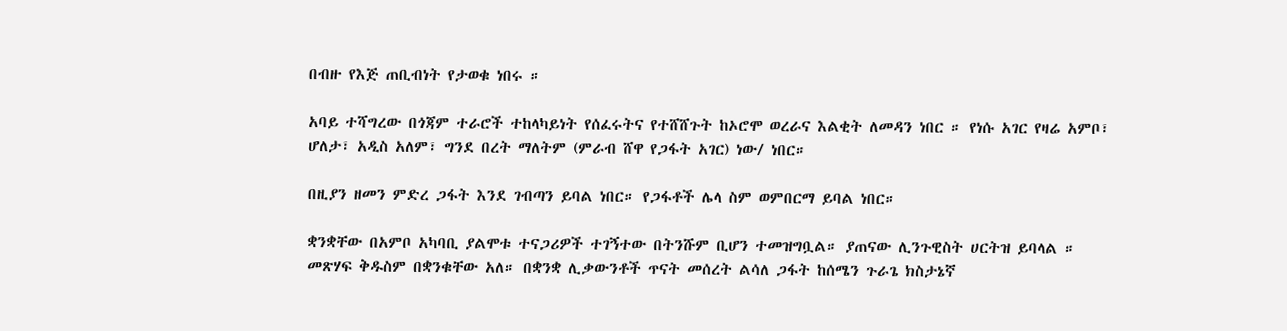በብዙ የእጅ ጠቢብነት የታወቁ ነበሩ ።

አባይ ተሻግረው በጎጃም ተራሮች ተከላካይነት የሰፈሩትና የተሸሸጉት ከኦሮሞ ወረራና እልቂት ለመዳን ነበር ። የነሱ አገር የዛሬ አምቦ፣ ሆለታ፣ አዲስ አለም፣ ግንደ በረት ማለትም (ምራብ ሸዋ የጋፋት አገር) ነው/ ነበር።

በዚያን ዘመን ምድረ ጋፋት እንደ ገብጣን ይባል ነበር። የጋፋቶች ሌላ ስም ወምበርማ ይባል ነበር።

ቋንቋቸው በአምቦ አካባቢ ያልሞቱ ተናጋሪዎች ተገኝተው በትንሹም ቢሆን ተመዝግቧል። ያጠናው ሊንጉዊስት ሀርትዝ ይባላል ። መጽሃፍ ቅዱስም በቋንቁቸው አለ። በቋንቋ ሊቃውንቶች ጥናት መሰረት ልሳለ ጋፋት ከሰሜን ጉራጌ ክስታኔኛ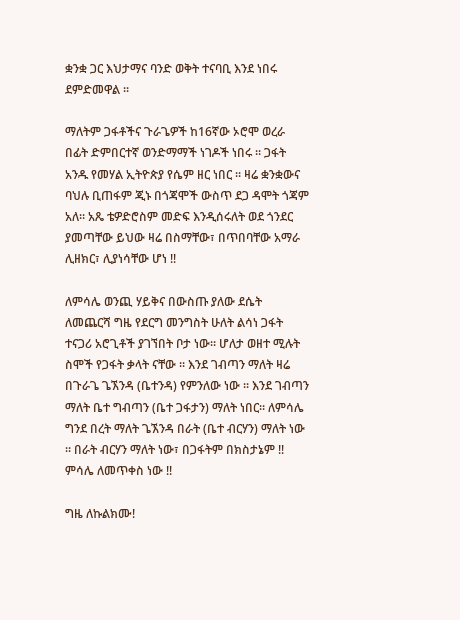ቋንቋ ጋር እህታማና ባንድ ወቅት ተናባቢ እንደ ነበሩ ደምድመዋል ።

ማለትም ጋፋቶችና ጉራጌዎች ከ16ኛው ኦሮሞ ወረራ በፊት ድምበርተኛ ወንድማማች ነገዶች ነበሩ ። ጋፋት አንዱ የመሃል ኢትዮጵያ የሴም ዘር ነበር ። ዛሬ ቋንቋውና ባህሉ ቢጠፋም ጂኑ በጎጃሞች ውስጥ ደጋ ዳሞት ጎጃም አለ። አጼ ቴዎድሮስም መድፍ እንዲሰሩለት ወደ ጎንደር ያመጣቸው ይህው ዛሬ በስማቸው፣ በጥበባቸው አማራ ሊዘክር፣ ሊያነሳቸው ሆነ !!

ለምሳሌ ወንጪ ሃይቅና በውስጡ ያለው ደሴት ለመጨርሻ ግዜ የደርግ መንግስት ሁለት ልሳነ ጋፋት ተናጋሪ አሮጊቶች ያገኘበት ቦታ ነው። ሆለታ ወዘተ ሚሉት ስሞች የጋፋት ቃላት ናቸው ። እንደ ገብጣን ማለት ዛሬ በጉራጌ ጌኧንዳ (ቤተንዳ) የምንለው ነው ። እንደ ገብጣን ማለት ቤተ ግብጣን (ቤተ ጋፋታን) ማለት ነበር። ለምሳሌ ግንደ በረት ማለት ጌኧንዳ በራት (ቤተ ብርሃን) ማለት ነው ። በራት ብርሃን ማለት ነው፣ በጋፋትም በክስታኔም !! ምሳሌ ለመጥቀስ ነው !!

ግዜ ለኩልክሙ!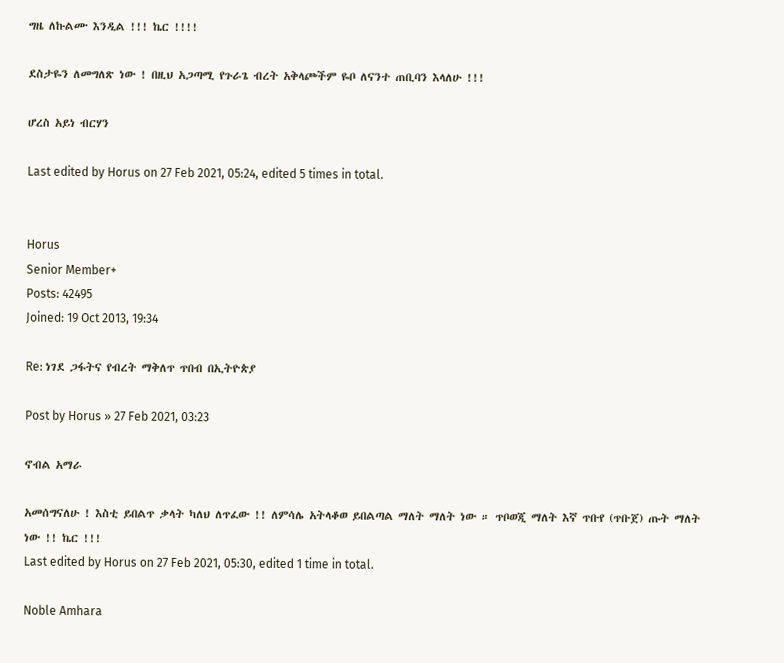ግዜ ለኩልሙ እንዲል !!! ኬር !!!!

ደስታዬን ለመግለጽ ነው ! በዚህ አጋጣሚ የጉራጌ ብረት አቅላጮችም ዬቦ ለናንተ ጠቢባን እላለሁ !!!

ሆረስ አይነ ብርሃን

Last edited by Horus on 27 Feb 2021, 05:24, edited 5 times in total.


Horus
Senior Member+
Posts: 42495
Joined: 19 Oct 2013, 19:34

Re: ነገደ ጋፋትና የብረት ማቅለጥ ጥበብ በኢትዮጵያ

Post by Horus » 27 Feb 2021, 03:23

ኖብል አማራ

አመሰግናለሁ ! እስቲ ይበልጥ ቃላት ካለህ ለጥፈው !! ለምሳሌ አትላቆወ ይበልጣል ማለት ማለት ነው ። ጥቦወጂ ማለት እኛ ጥቡየ (ጥቡጀ) ጡት ማለት ነው !! ኬር !!!
Last edited by Horus on 27 Feb 2021, 05:30, edited 1 time in total.

Noble Amhara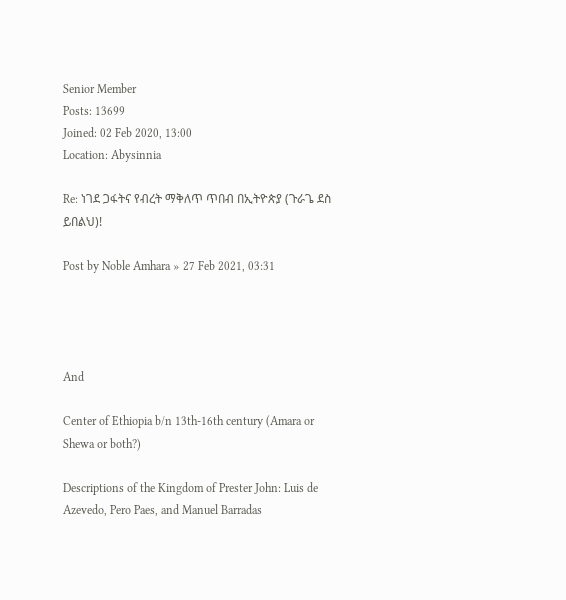Senior Member
Posts: 13699
Joined: 02 Feb 2020, 13:00
Location: Abysinnia

Re: ነገደ ጋፋትና የብረት ማቅለጥ ጥበብ በኢትዮጵያ (ጉራጌ ደስ ይበልህ)!

Post by Noble Amhara » 27 Feb 2021, 03:31




And

Center of Ethiopia b/n 13th-16th century (Amara or Shewa or both?)

Descriptions of the Kingdom of Prester John: Luis de Azevedo, Pero Paes, and Manuel Barradas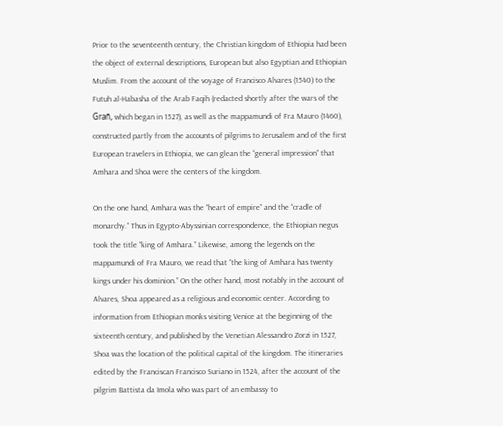Prior to the seventeenth century, the Christian kingdom of Ethiopia had been the object of external descriptions, European but also Egyptian and Ethiopian Muslim. From the account of the voyage of Francisco Alvares (1540) to the Futuh al-Habasha of the Arab Faqih (redacted shortly after the wars of the Grañ, which began in 1527), as well as the mappamundi of Fra Mauro (1460), constructed partly from the accounts of pilgrims to Jerusalem and of the first European travelers in Ethiopia, we can glean the “general impression” that Amhara and Shoa were the centers of the kingdom.

On the one hand, Amhara was the “heart of empire” and the “cradle of monarchy.” Thus in Egypto-Abyssinian correspondence, the Ethiopian negus took the title “king of Amhara.” Likewise, among the legends on the mappamundi of Fra Mauro, we read that “the king of Amhara has twenty kings under his dominion.” On the other hand, most notably in the account of Alvares, Shoa appeared as a religious and economic center. According to information from Ethiopian monks visiting Venice at the beginning of the sixteenth century, and published by the Venetian Alessandro Zorzi in 1527, Shoa was the location of the political capital of the kingdom. The itineraries edited by the Franciscan Francisco Suriano in 1524, after the account of the pilgrim Battista da Imola who was part of an embassy to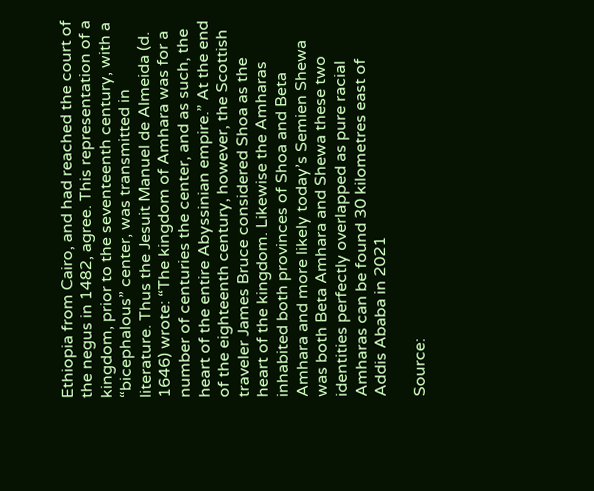Ethiopia from Cairo, and had reached the court of the negus in 1482, agree. This representation of a kingdom, prior to the seventeenth century, with a “bicephalous” center, was transmitted in literature. Thus the Jesuit Manuel de Almeida (d. 1646) wrote: “The kingdom of Amhara was for a number of centuries the center, and as such, the heart of the entire Abyssinian empire.” At the end of the eighteenth century, however, the Scottish traveler James Bruce considered Shoa as the heart of the kingdom. Likewise the Amharas inhabited both provinces of Shoa and Beta Amhara and more likely today’s Semien Shewa was both Beta Amhara and Shewa these two identities perfectly overlapped as pure racial Amharas can be found 30 kilometres east of Addis Ababa in 2021

Source: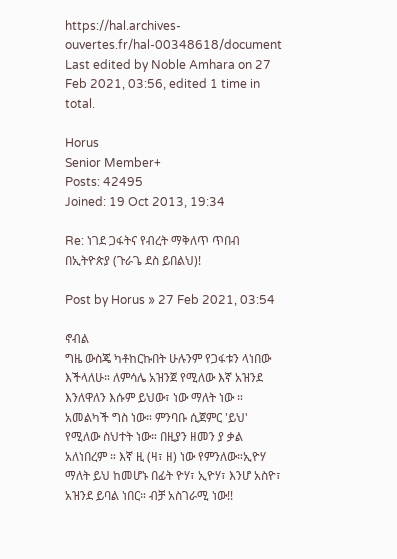https://hal.archives-ouvertes.fr/hal-00348618/document
Last edited by Noble Amhara on 27 Feb 2021, 03:56, edited 1 time in total.

Horus
Senior Member+
Posts: 42495
Joined: 19 Oct 2013, 19:34

Re: ነገደ ጋፋትና የብረት ማቅለጥ ጥበብ በኢትዮጵያ (ጉራጌ ደስ ይበልህ)!

Post by Horus » 27 Feb 2021, 03:54

ኖብል
ግዜ ውስጄ ካቶከርኩበት ሁሉንም የጋፋቱን ላነበው እችላለሁ። ለምሳሌ አዝንጀ የሚለው እኛ አዝንደ እንለዋለን እሱም ይህው፣ ነው ማለት ነው ። አመልካች ግስ ነው። ምንባቡ ሲጀምር 'ይህ' የሚለው ስህተት ነው። በዚያን ዘመን ያ ቃል አለነበረም ። እኛ ዚ (ዛ፣ ዘ) ነው የምንለው።ኢዮሃ ማለት ይህ ከመሆኑ በፊት ዮሃ፣ ኢዮሃ፣ እንሆ አስዮ፣ አዝንደ ይባል ነበር። ብቻ አስገራሚ ነው!!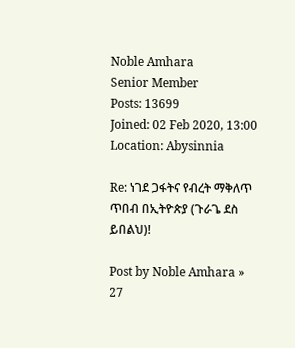Noble Amhara
Senior Member
Posts: 13699
Joined: 02 Feb 2020, 13:00
Location: Abysinnia

Re: ነገደ ጋፋትና የብረት ማቅለጥ ጥበብ በኢትዮጵያ (ጉራጌ ደስ ይበልህ)!

Post by Noble Amhara » 27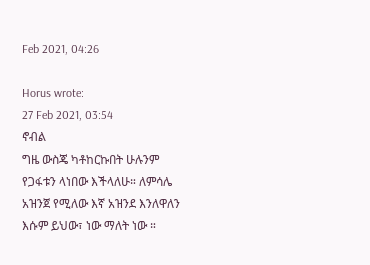Feb 2021, 04:26

Horus wrote:
27 Feb 2021, 03:54
ኖብል
ግዜ ውስጄ ካቶከርኩበት ሁሉንም የጋፋቱን ላነበው እችላለሁ። ለምሳሌ አዝንጀ የሚለው እኛ አዝንደ እንለዋለን እሱም ይህው፣ ነው ማለት ነው ።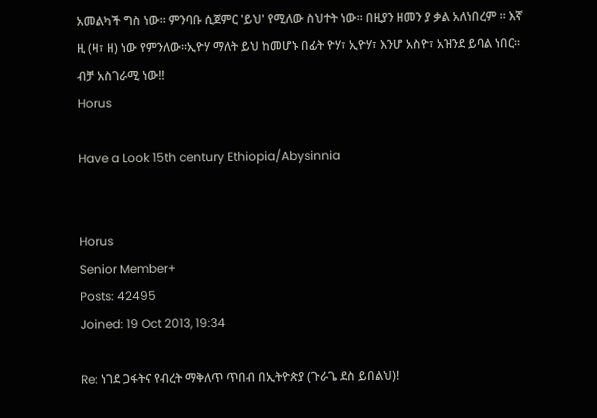አመልካች ግስ ነው። ምንባቡ ሲጀምር 'ይህ' የሚለው ስህተት ነው። በዚያን ዘመን ያ ቃል አለነበረም ። እኛ ዚ (ዛ፣ ዘ) ነው የምንለው።ኢዮሃ ማለት ይህ ከመሆኑ በፊት ዮሃ፣ ኢዮሃ፣ እንሆ አስዮ፣ አዝንደ ይባል ነበር። ብቻ አስገራሚ ነው!!
Horus

Have a Look 15th century Ethiopia/Abysinnia


Horus
Senior Member+
Posts: 42495
Joined: 19 Oct 2013, 19:34

Re: ነገደ ጋፋትና የብረት ማቅለጥ ጥበብ በኢትዮጵያ (ጉራጌ ደስ ይበልህ)!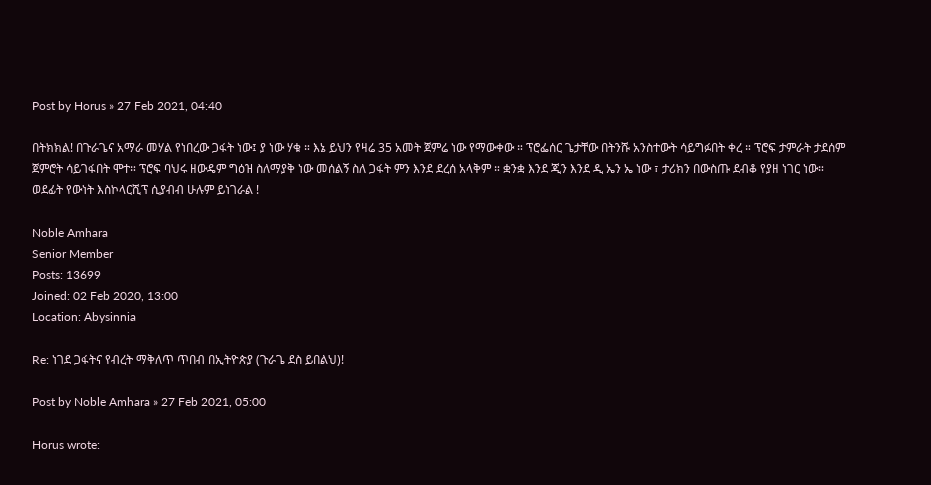Post by Horus » 27 Feb 2021, 04:40

በትክክል! በጉራጌና አማራ መሃል የነበረው ጋፋት ነው፤ ያ ነው ሃቁ ። እኔ ይህን የዛሬ 35 አመት ጀምሬ ነው የማውቀው ። ፕሮፌሰር ጌታቸው በትንሹ አንስተውት ሳይግፉበት ቀረ ። ፕሮፍ ታምራት ታደሰም ጀምሮት ሳይገፋበት ሞተ። ፕሮፍ ባህሩ ዘውዴም ግዕዝ ስለማያቅ ነው መሰልኝ ስለ ጋፋት ምን እንደ ደረሰ አላቅም ። ቋንቋ እንደ ጂን እንደ ዲ ኤን ኤ ነው ፣ ታሪክን በውስጡ ደብቆ የያዘ ነገር ነው። ወደፊት የውነት እስኮላርሺፕ ሲያብብ ሁሉም ይነገራል !

Noble Amhara
Senior Member
Posts: 13699
Joined: 02 Feb 2020, 13:00
Location: Abysinnia

Re: ነገደ ጋፋትና የብረት ማቅለጥ ጥበብ በኢትዮጵያ (ጉራጌ ደስ ይበልህ)!

Post by Noble Amhara » 27 Feb 2021, 05:00

Horus wrote: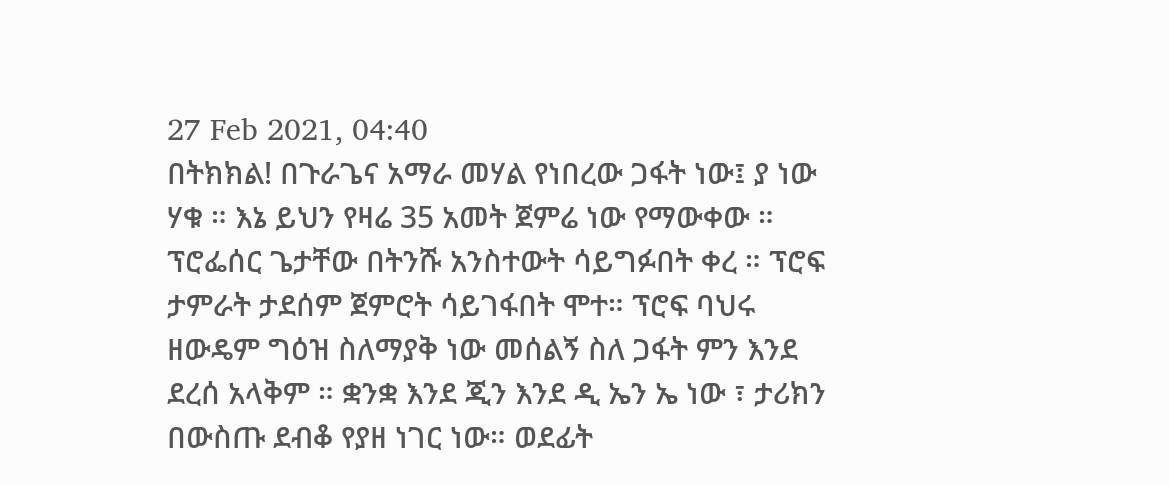27 Feb 2021, 04:40
በትክክል! በጉራጌና አማራ መሃል የነበረው ጋፋት ነው፤ ያ ነው ሃቁ ። እኔ ይህን የዛሬ 35 አመት ጀምሬ ነው የማውቀው ። ፕሮፌሰር ጌታቸው በትንሹ አንስተውት ሳይግፉበት ቀረ ። ፕሮፍ ታምራት ታደሰም ጀምሮት ሳይገፋበት ሞተ። ፕሮፍ ባህሩ ዘውዴም ግዕዝ ስለማያቅ ነው መሰልኝ ስለ ጋፋት ምን እንደ ደረሰ አላቅም ። ቋንቋ እንደ ጂን እንደ ዲ ኤን ኤ ነው ፣ ታሪክን በውስጡ ደብቆ የያዘ ነገር ነው። ወደፊት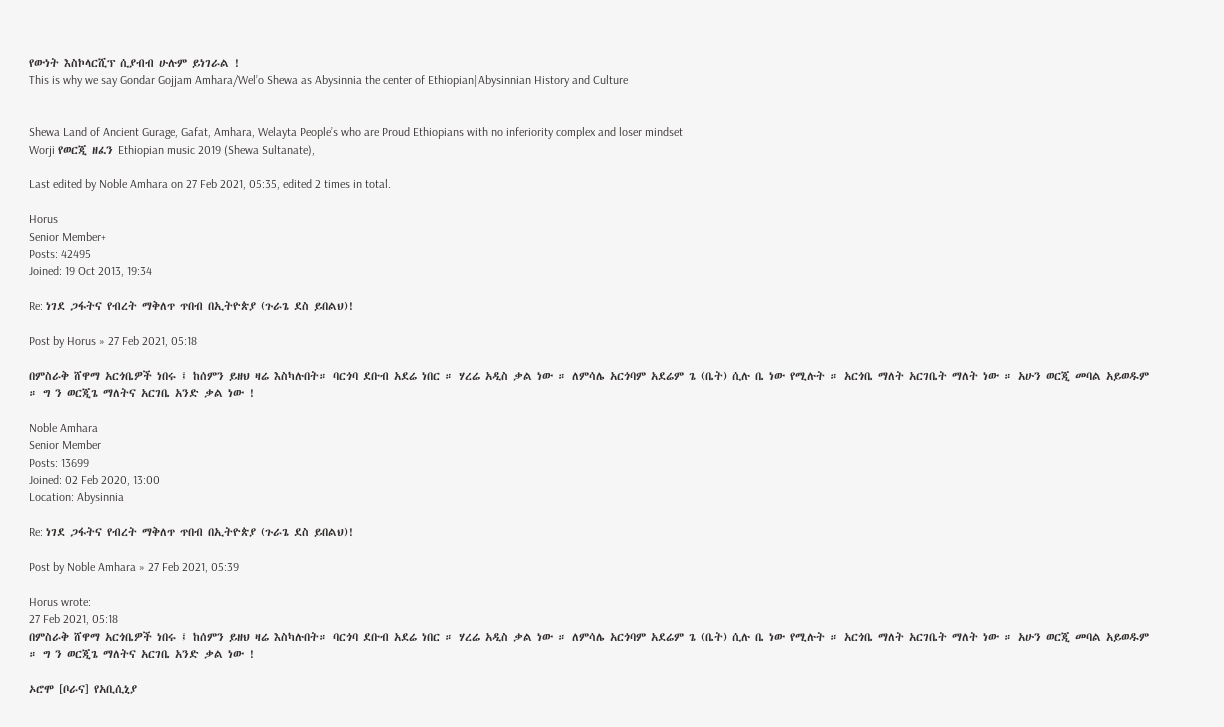የውነት እስኮላርሺፕ ሲያብብ ሁሉም ይነገራል !
This is why we say Gondar Gojjam Amhara/Wel’o Shewa as Abysinnia the center of Ethiopian|Abysinnian History and Culture


Shewa Land of Ancient Gurage, Gafat, Amhara, Welayta People’s who are Proud Ethiopians with no inferiority complex and loser mindset
Worji የወርጂ ዘፈን Ethiopian music 2019 (Shewa Sultanate),

Last edited by Noble Amhara on 27 Feb 2021, 05:35, edited 2 times in total.

Horus
Senior Member+
Posts: 42495
Joined: 19 Oct 2013, 19:34

Re: ነገደ ጋፋትና የብረት ማቅለጥ ጥበብ በኢትዮጵያ (ጉራጌ ደስ ይበልህ)!

Post by Horus » 27 Feb 2021, 05:18

በምስራቅ ሸዋማ አርጎቤዎች ነበሩ ፤ ከሰምን ይዘህ ዛሬ እስካሉበት። ባርጎባ ደቡብ አደሬ ነበር ። ሃረሬ አዲስ ቃል ነው ። ለምሳሌ አርጎባም አደሬም ጌ (ቤት) ሲሉ ቤ ነው የሚሉት ። አርጎቤ ማለት አርገቤት ማለት ነው ። አሁን ወርጂ መባል አይወዱም ። ግ ን ወርጂጌ ማለትና አርገቤ አንድ ቃል ነው !

Noble Amhara
Senior Member
Posts: 13699
Joined: 02 Feb 2020, 13:00
Location: Abysinnia

Re: ነገደ ጋፋትና የብረት ማቅለጥ ጥበብ በኢትዮጵያ (ጉራጌ ደስ ይበልህ)!

Post by Noble Amhara » 27 Feb 2021, 05:39

Horus wrote:
27 Feb 2021, 05:18
በምስራቅ ሸዋማ አርጎቤዎች ነበሩ ፤ ከሰምን ይዘህ ዛሬ እስካሉበት። ባርጎባ ደቡብ አደሬ ነበር ። ሃረሬ አዲስ ቃል ነው ። ለምሳሌ አርጎባም አደሬም ጌ (ቤት) ሲሉ ቤ ነው የሚሉት ። አርጎቤ ማለት አርገቤት ማለት ነው ። አሁን ወርጂ መባል አይወዱም ። ግ ን ወርጂጌ ማለትና አርገቤ አንድ ቃል ነው !

ኦሮሞ [ቦራና] የአቢሲኒያ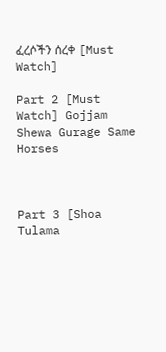ፈረሶችን ሰረቀ [Must Watch]

Part 2 [Must Watch] Gojjam Shewa Gurage Same Horses



Part 3 [Shoa Tulama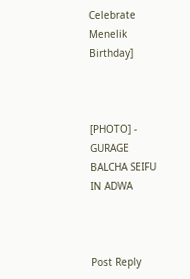Celebrate Menelik Birthday]



[PHOTO] - GURAGE BALCHA SEIFU IN ADWA



Post Reply